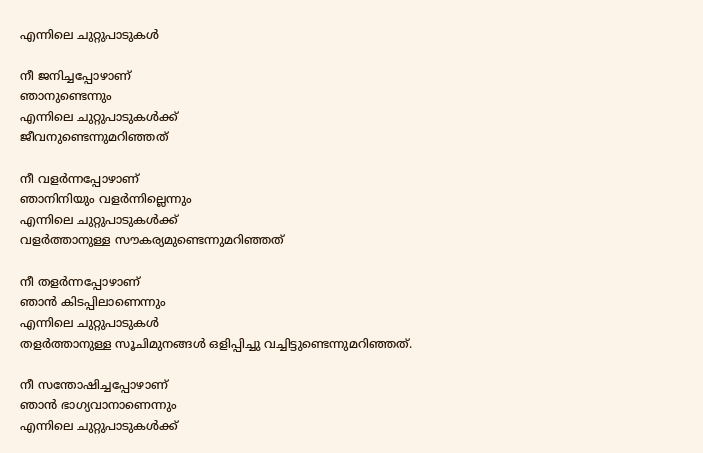എന്നിലെ ചുറ്റുപാടുകൾ

നീ ജനിച്ചപ്പോഴാണ്
ഞാനുണ്ടെന്നും
എന്നിലെ ചുറ്റുപാടുകൾക്ക്
ജീവനുണ്ടെന്നുമറിഞ്ഞത്

നീ വളർന്നപ്പോഴാണ്
ഞാനിനിയും വളർന്നില്ലെന്നും
എന്നിലെ ചുറ്റുപാടുകൾക്ക്
വളർത്താനുള്ള സൗകര്യമുണ്ടെന്നുമറിഞ്ഞത്

നീ തളർന്നപ്പോഴാണ്
ഞാൻ കിടപ്പിലാണെന്നും
എന്നിലെ ചുറ്റുപാടുകൾ
തളർത്താനുള്ള സൂചിമുനങ്ങൾ ഒളിപ്പിച്ചു വച്ചിട്ടുണ്ടെന്നുമറിഞ്ഞത്.

നീ സന്തോഷിച്ചപ്പോഴാണ്
ഞാൻ ഭാഗ്യവാനാണെന്നും
എന്നിലെ ചുറ്റുപാടുകൾക്ക്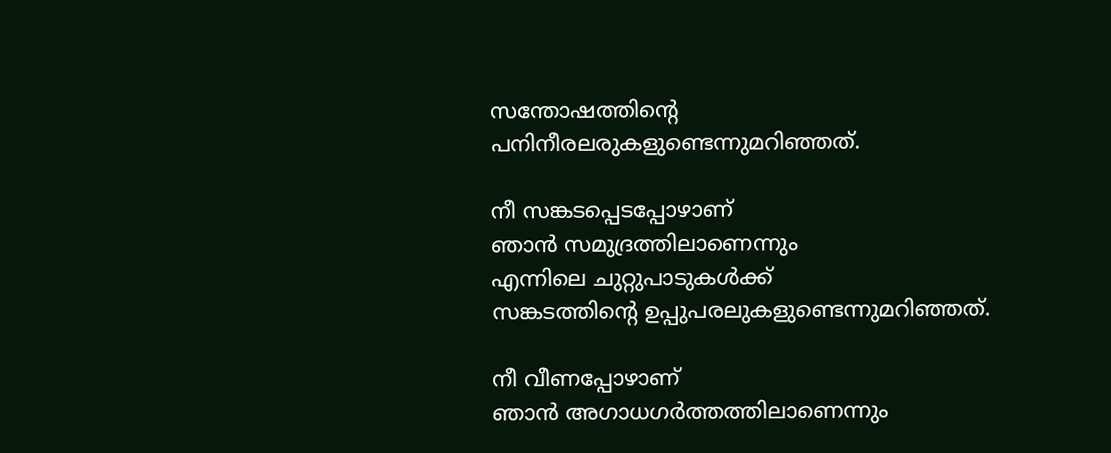സന്തോഷത്തിൻ്റെ പനിനീരലരുകളുണ്ടെന്നുമറിഞ്ഞത്.

നീ സങ്കടപ്പെടപ്പോഴാണ്
ഞാൻ സമുദ്രത്തിലാണെന്നും
എന്നിലെ ചുറ്റുപാടുകൾക്ക്
സങ്കടത്തിൻ്റെ ഉപ്പുപരലുകളുണ്ടെന്നുമറിഞ്ഞത്.

നീ വീണപ്പോഴാണ്
ഞാൻ അഗാധഗർത്തത്തിലാണെന്നും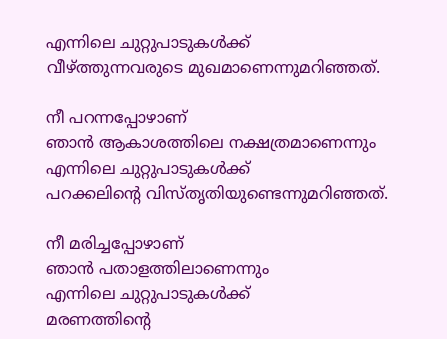എന്നിലെ ചുറ്റുപാടുകൾക്ക്
വീഴ്ത്തുന്നവരുടെ മുഖമാണെന്നുമറിഞ്ഞത്.

നീ പറന്നപ്പോഴാണ്
ഞാൻ ആകാശത്തിലെ നക്ഷത്രമാണെന്നും
എന്നിലെ ചുറ്റുപാടുകൾക്ക്
പറക്കലിൻ്റെ വിസ്തൃതിയുണ്ടെന്നുമറിഞ്ഞത്.

നീ മരിച്ചപ്പോഴാണ്
ഞാൻ പതാളത്തിലാണെന്നും
എന്നിലെ ചുറ്റുപാടുകൾക്ക്
മരണത്തിൻ്റെ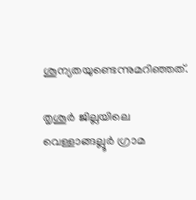ശൂന്യതയുണ്ടെന്നുമറിഞ്ഞത്.

തൃശൂർ ജില്ലയിലെ വെള്ളാങ്ങല്ലൂർ ഗ്രാമ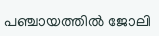പഞ്ചായത്തിൽ ജോലി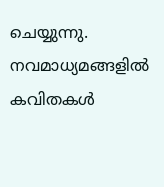ചെയ്യുന്നു. നവമാധ്യമങ്ങളിൽ കവിതകൾ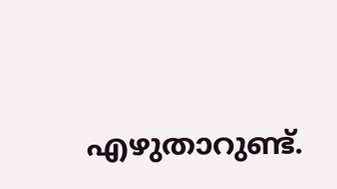എഴുതാറുണ്ട്.